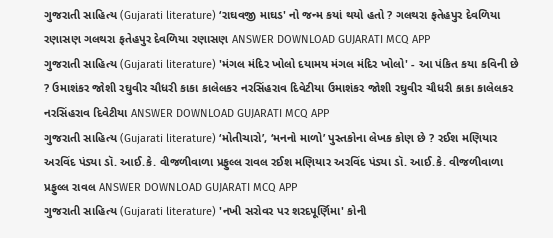ગુજરાતી સાહિત્ય (Gujarati literature) ‘રાઘવજી માઘડ' નો જન્મ કયાં થયો હતો ? ગલથરા ફતેહપુર દેવળિયા રણાસણ ગલથરા ફતેહપુર દેવળિયા રણાસણ ANSWER DOWNLOAD GUJARATI MCQ APP
ગુજરાતી સાહિત્ય (Gujarati literature) 'મંગલ મંદિર ખોલો દયામય મંગલ મંદિર ખોલો' - આ પંકિત કયા કવિની છે ? ઉમાશંકર જોશી રઘુવીર ચૌધરી કાકા કાલેલકર નરસિંહરાવ દિવેટીયા ઉમાશંકર જોશી રઘુવીર ચૌધરી કાકા કાલેલકર નરસિંહરાવ દિવેટીયા ANSWER DOWNLOAD GUJARATI MCQ APP
ગુજરાતી સાહિત્ય (Gujarati literature) ‘મોતીચારો’, ‘મનનો માળો’ પુસ્તકોના લેખક કોણ છે ? રઈશ મણિયાર અરવિંદ પંડ્યા ડૉ. આઈ.કે. વીજળીવાળા પ્રફુલ્લ રાવલ રઈશ મણિયાર અરવિંદ પંડ્યા ડૉ. આઈ.કે. વીજળીવાળા પ્રફુલ્લ રાવલ ANSWER DOWNLOAD GUJARATI MCQ APP
ગુજરાતી સાહિત્ય (Gujarati literature) 'નખી સરોવર પર શરદપૂર્ણિમા' કોની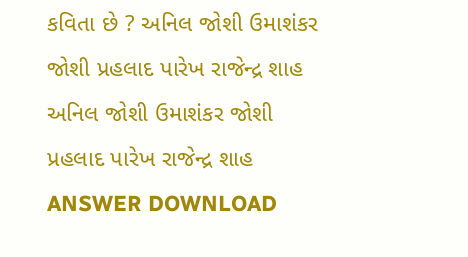કવિતા છે ? અનિલ જોશી ઉમાશંકર જોશી પ્રહલાદ પારેખ રાજેન્દ્ર શાહ અનિલ જોશી ઉમાશંકર જોશી પ્રહલાદ પારેખ રાજેન્દ્ર શાહ ANSWER DOWNLOAD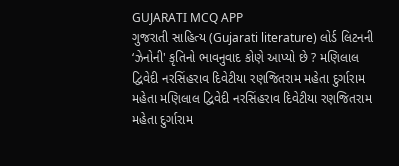GUJARATI MCQ APP
ગુજરાતી સાહિત્ય (Gujarati literature) લોર્ડ લિટનની ‘ઝેનોની' કૃતિનો ભાવનુવાદ કોણે આપ્યો છે ? મણિલાલ દ્વિવેદી નરસિંહરાવ દિવેટીયા રણજિતરામ મહેતા દુર્ગારામ મહેતા મણિલાલ દ્વિવેદી નરસિંહરાવ દિવેટીયા રણજિતરામ મહેતા દુર્ગારામ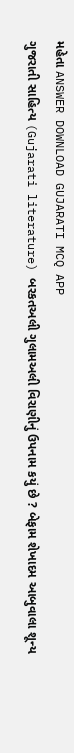મહેતા ANSWER DOWNLOAD GUJARATI MCQ APP
ગુજરાતી સાહિત્ય (Gujarati literature) બરકતઅલી ગુલામઅલી વિરાણીનું ઉપનામ કયું છે ? બેફામ શેખાદમ આબુવાલા શૂન્ય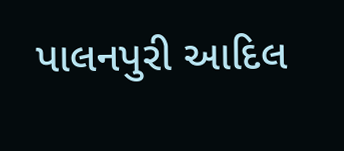પાલનપુરી આદિલ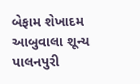બેફામ શેખાદમ આબુવાલા શૂન્ય પાલનપુરી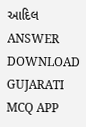આદિલ ANSWER DOWNLOAD GUJARATI MCQ APP